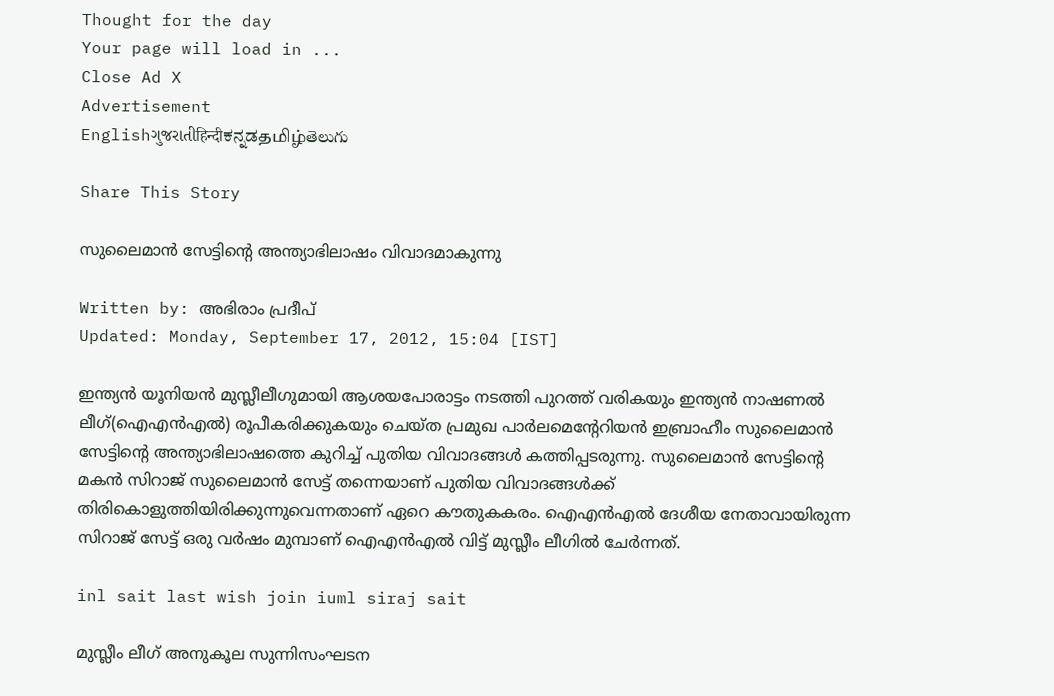Thought for the day
Your page will load in ...
Close Ad X
Advertisement
Englishગુજરાતીहिन्दीಕನ್ನಡதமிழ்తెలుగు

Share This Story

സുലൈമാന്‍ സേട്ടിന്റെ അന്ത്യാഭിലാഷം വിവാദമാകുന്നു

Written by: അഭിരാം പ്രദീപ്‌
Updated: Monday, September 17, 2012, 15:04 [IST]

ഇന്ത്യന്‍ യൂനിയന്‍ മുസ്ലീലീഗുമായി ആശയപോരാട്ടം നടത്തി പുറത്ത് വരികയും ഇന്ത്യന്‍ നാഷണല്‍ ലീഗ്(ഐഎന്‍എല്‍) രൂപീകരിക്കുകയും ചെയ്ത പ്രമുഖ പാര്‍ലമെന്റേറിയന്‍ ഇബ്രാഹീം സുലൈമാന്‍ സേട്ടിന്റെ അന്ത്യാഭിലാഷത്തെ കുറിച്ച് പുതിയ വിവാദങ്ങള്‍ കത്തിപ്പടരുന്നു. സുലൈമാന്‍ സേട്ടിന്റെ മകന്‍ സിറാജ് സുലൈമാന്‍ സേട്ട് തന്നെയാണ് പുതിയ വിവാദങ്ങള്‍ക്ക് തിരികൊളുത്തിയിരിക്കുന്നുവെന്നതാണ് ഏറെ കൗതുകകരം. ഐഎന്‍എല്‍ ദേശീയ നേതാവായിരുന്ന സിറാജ് സേട്ട് ഒരു വര്‍ഷം മുമ്പാണ് ഐഎന്‍എല്‍ വിട്ട് മുസ്ലീം ലീഗില്‍ ചേര്‍ന്നത്.

inl sait last wish join iuml siraj sait

മുസ്ലീം ലീഗ് അനുകൂല സുന്നിസംഘടന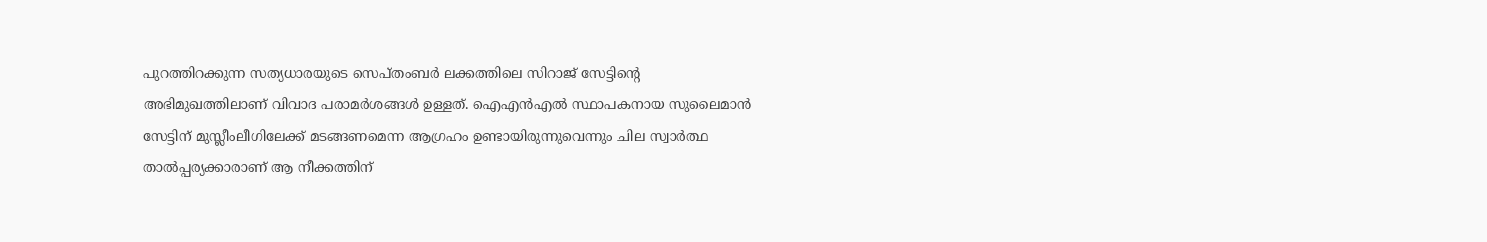പുറത്തിറക്കുന്ന സത്യധാരയുടെ സെപ്തംബര്‍ ലക്കത്തിലെ സിറാജ് സേട്ടിന്റെ അഭിമുഖത്തിലാണ് വിവാദ പരാമര്‍ശങ്ങള്‍ ഉള്ളത്. ഐഎന്‍എല്‍ സ്ഥാപകനായ സുലൈമാന്‍ സേട്ടിന് മുസ്ലീംലീഗിലേക്ക് മടങ്ങണമെന്ന ആഗ്രഹം ഉണ്ടായിരുന്നുവെന്നും ചില സ്വാര്‍ത്ഥ താല്‍പ്പര്യക്കാരാണ് ആ നീക്കത്തിന്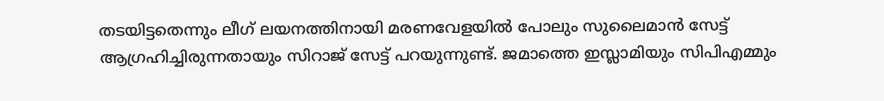തടയിട്ടതെന്നും ലീഗ് ലയനത്തിനായി മരണവേളയില്‍ പോലും സുലൈമാന്‍ സേട്ട് ആഗ്രഹിച്ചിരുന്നതായും സിറാജ് സേട്ട് പറയുന്നുണ്ട്. ജമാത്തെ ഇസ്ലാമിയും സിപിഎമ്മും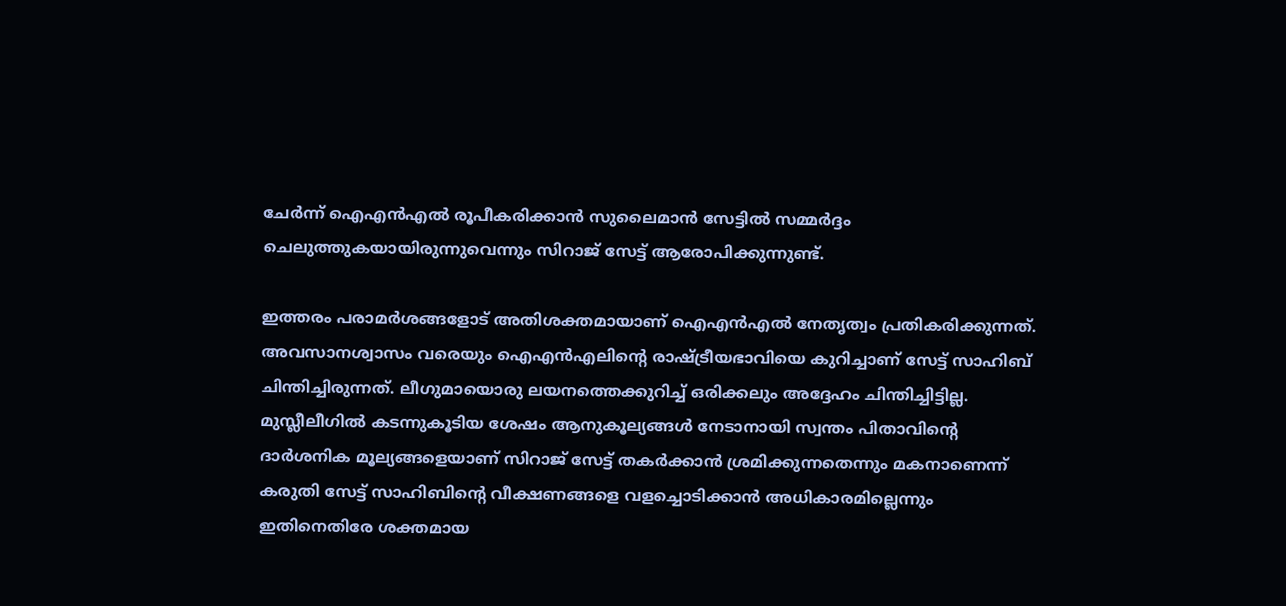ചേര്‍ന്ന് ഐഎന്‍എല്‍ രൂപീകരിക്കാന്‍ സുലൈമാന്‍ സേട്ടില്‍ സമ്മര്‍ദ്ദം ചെലുത്തുകയായിരുന്നുവെന്നും സിറാജ് സേട്ട് ആരോപിക്കുന്നുണ്ട്.

ഇത്തരം പരാമര്‍ശങ്ങളോട് അതിശക്തമായാണ് ഐഎന്‍എല്‍ നേതൃത്വം പ്രതികരിക്കുന്നത്. അവസാനശ്വാസം വരെയും ഐഎന്‍എലിന്റെ രാഷ്ട്രീയഭാവിയെ കുറിച്ചാണ് സേട്ട് സാഹിബ് ചിന്തിച്ചിരുന്നത്. ലീഗുമായൊരു ലയനത്തെക്കുറിച്ച് ഒരിക്കലും അദ്ദേഹം ചിന്തിച്ചിട്ടില്ല. മുസ്ലീലീഗില്‍ കടന്നുകൂടിയ ശേഷം ആനുകൂല്യങ്ങള്‍ നേടാനായി സ്വന്തം പിതാവിന്റെ ദാര്‍ശനിക മൂല്യങ്ങളെയാണ് സിറാജ് സേട്ട് തകര്‍ക്കാന്‍ ശ്രമിക്കുന്നതെന്നും മകനാണെന്ന് കരുതി സേട്ട് സാഹിബിന്റെ വീക്ഷണങ്ങളെ വളച്ചൊടിക്കാന്‍ അധികാരമില്ലെന്നും ഇതിനെതിരേ ശക്തമായ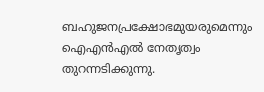ബഹുജനപ്രക്ഷോഭമുയരുമെന്നും ഐഎന്‍എല്‍ നേതൃത്വം തുറന്നടിക്കുന്നു.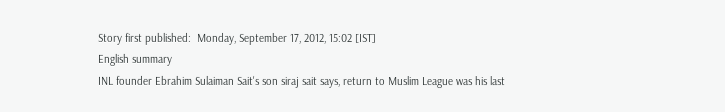Story first published:  Monday, September 17, 2012, 15:02 [IST]
English summary
INL founder Ebrahim Sulaiman Sait's son siraj sait says, return to Muslim League was his last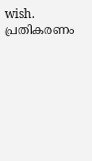wish.
പ്രതികരണം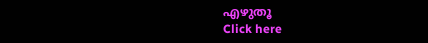എഴുതൂ
Click here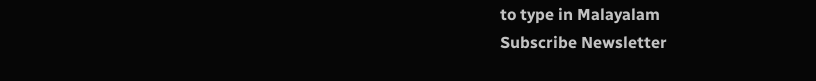to type in Malayalam
Subscribe Newsletter